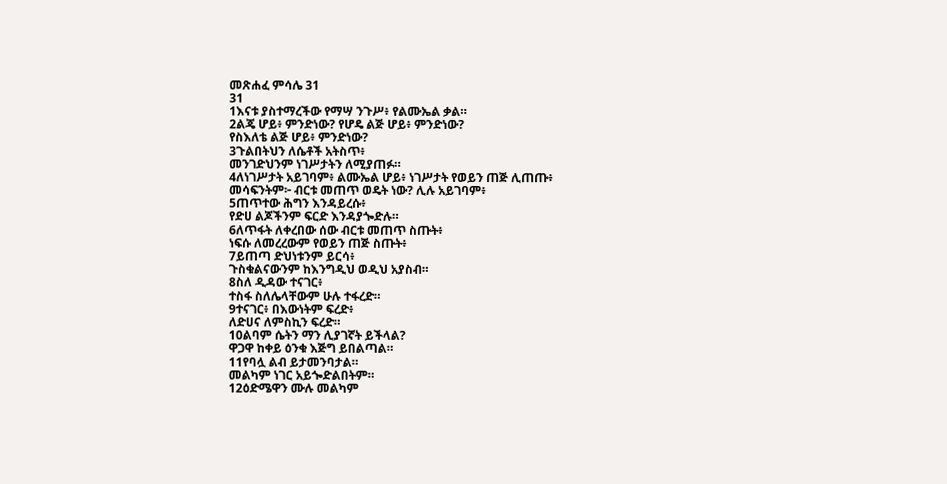መጽሐፈ ምሳሌ 31
31
1እናቱ ያስተማረችው የማሣ ንጉሥ፥ የልሙኤል ቃል።
2ልጄ ሆይ፥ ምንድነው? የሆዴ ልጅ ሆይ፥ ምንድነው?
የስእለቴ ልጅ ሆይ፥ ምንድነው?
3ጉልበትህን ለሴቶች አትስጥ፥
መንገድህንም ነገሥታትን ለሚያጠፉ።
4ለነገሥታት አይገባም፥ ልሙኤል ሆይ፥ ነገሥታት የወይን ጠጅ ሊጠጡ፥
መሳፍንትም፦ ብርቱ መጠጥ ወዴት ነው? ሊሉ አይገባም፥
5ጠጥተው ሕግን እንዳይረሱ፥
የድሀ ልጆችንም ፍርድ እንዳያጐድሉ።
6ለጥፋት ለቀረበው ሰው ብርቱ መጠጥ ስጡት፥
ነፍሱ ለመረረውም የወይን ጠጅ ስጡት፥
7ይጠጣ ድህነቱንም ይርሳ፥
ጉስቁልናውንም ከእንግዲህ ወዲህ አያስብ።
8ስለ ዲዳው ተናገር፥
ተስፋ ስለሌላቸውም ሁሉ ተፋረድ።
9ተናገር፥ በእውነትም ፍረድ፥
ለድሀና ለምስኪን ፍረድ።
10ልባም ሴትን ማን ሊያገኛት ይችላል?
ዋጋዋ ከቀይ ዕንቁ እጅግ ይበልጣል።
11የባሏ ልብ ይታመንባታል።
መልካም ነገር አይጐድልበትም።
12ዕድሜዋን ሙሉ መልካም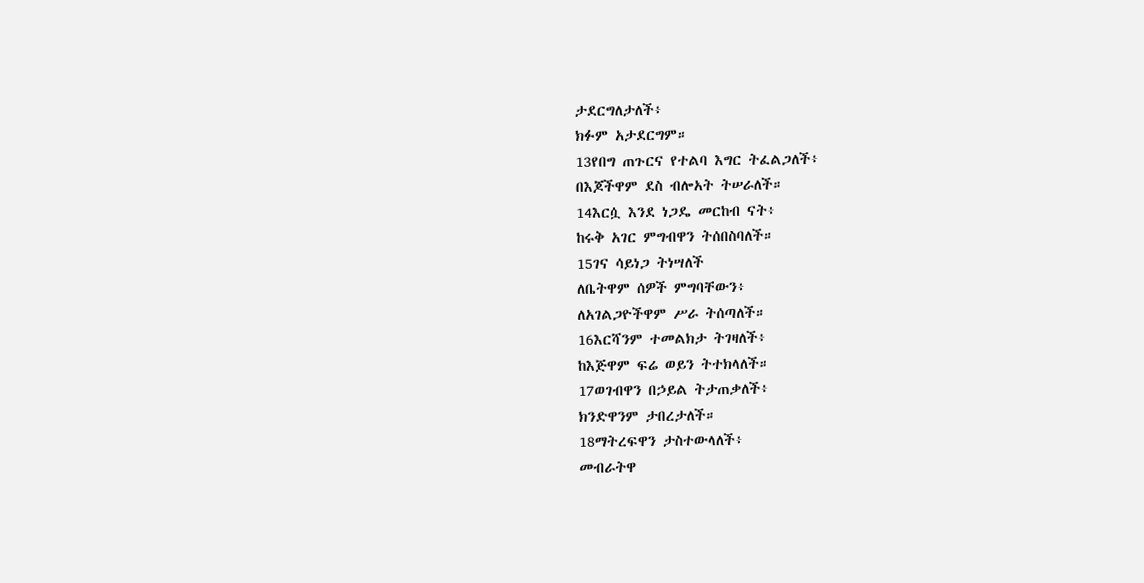ታደርግለታለች፥
ክፉም አታደርግም።
13የበግ ጠጉርና የተልባ እግር ትፈልጋለች፥
በእጆችዋም ደስ ብሎአት ትሠራለች።
14እርሷ እንደ ነጋዴ መርከብ ናት፥
ከሩቅ አገር ምግብዋን ትሰበስባለች።
15ገና ሳይነጋ ትነሣለች
ለቤትዋም ሰዎች ምግባቸውን፥
ለአገልጋዮችዋም ሥራ ትሰጣለች።
16እርሻንም ተመልክታ ትገዛለች፥
ከእጅዋም ፍሬ ወይን ትተክላለች።
17ወገብዋን በኃይል ትታጠቃለች፥
ክንድዋንም ታበረታለች።
18ማትረፍዋን ታስተውላለች፥
መብራትዋ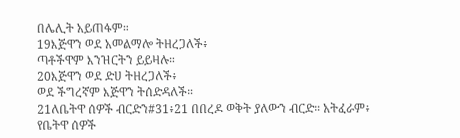በሌሊት አይጠፋም።
19እጅዋን ወደ አመልማሎ ትዘረጋለች፥
ጣቶችዋም እንዝርትን ይይዛሉ።
20እጅዋን ወደ ድሀ ትዘረጋለች፥
ወደ ችግረኛም እጅዋን ትሰድዳለች።
21ለቤትዋ ሰዎች ብርድን#31፥21 በበረዶ ወቅት ያለውን ብርድ። አትፈራም፥
የቤትዋ ሰዎች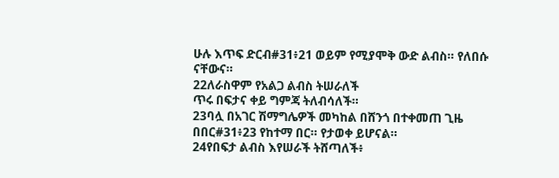ሁሉ እጥፍ ድርብ#31፥21 ወይም የሚያሞቅ ውድ ልብስ። የለበሱ ናቸውና።
22ለራስዋም የአልጋ ልብስ ትሠራለች
ጥሩ በፍታና ቀይ ግምጃ ትለብሳለች።
23ባሏ በአገር ሽማግሌዎች መካከል በሸንጎ በተቀመጠ ጊዜ
በበር#31፥23 የከተማ በር። የታወቀ ይሆናል።
24የበፍታ ልብስ እየሠራች ትሸጣለች፥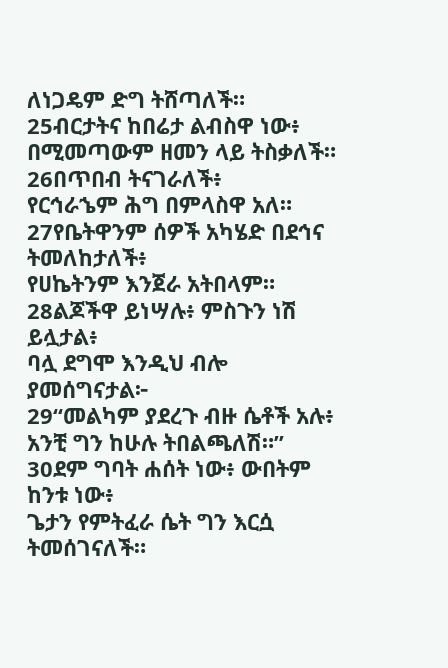ለነጋዴም ድግ ትሸጣለች።
25ብርታትና ከበሬታ ልብስዋ ነው፥
በሚመጣውም ዘመን ላይ ትስቃለች።
26በጥበብ ትናገራለች፥
የርኅራኄም ሕግ በምላስዋ አለ።
27የቤትዋንም ሰዎች አካሄድ በደኅና ትመለከታለች፥
የሀኬትንም እንጀራ አትበላም።
28ልጆችዋ ይነሣሉ፥ ምስጉን ነሽ ይሏታል፥
ባሏ ደግሞ እንዲህ ብሎ ያመሰግናታል፦
29“መልካም ያደረጉ ብዙ ሴቶች አሉ፥
አንቺ ግን ከሁሉ ትበልጫለሽ።”
30ደም ግባት ሐሰት ነው፥ ውበትም ከንቱ ነው፥
ጌታን የምትፈራ ሴት ግን እርሷ ትመሰገናለች።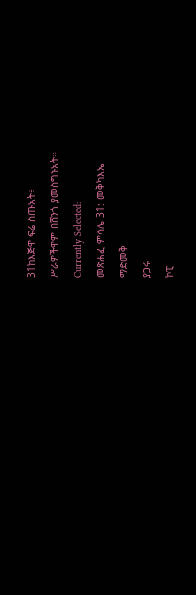31ከእጅዋ ፍሬ ስጡአት፥
ሥራዎችዋም በሸንጎ ያመስግኑአት።
Currently Selected:
መጽሐፈ ምሳሌ 31: መቅካእኤ
ማድመቅ
ያጋሩ
ኮፒ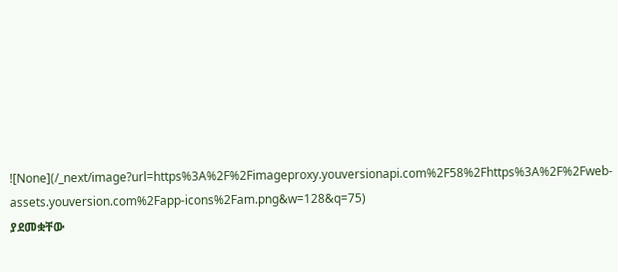![None](/_next/image?url=https%3A%2F%2Fimageproxy.youversionapi.com%2F58%2Fhttps%3A%2F%2Fweb-assets.youversion.com%2Fapp-icons%2Fam.png&w=128&q=75)
ያደመቋቸው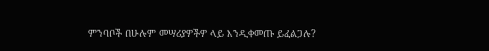ምንባቦች በሁሉም መሣሪያዎችዎ ላይ እንዲቀመጡ ይፈልጋሉ?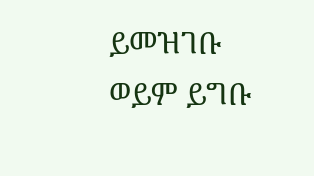ይመዝገቡ ወይም ይግቡ